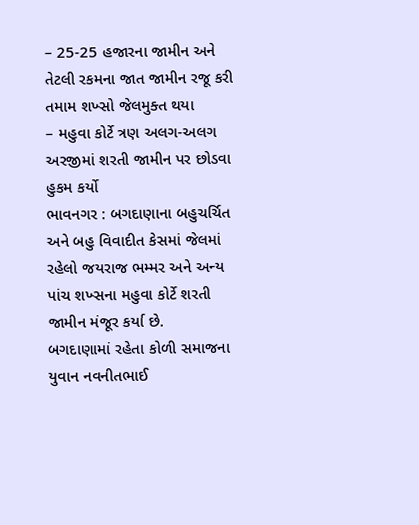– 25-25 હજારના જામીન અને તેટલી રકમના જાત જામીન રજૂ કરી તમામ શખ્સો જેલમુક્ત થયા
– મહુવા કોર્ટે ત્રણ અલગ-અલગ અરજીમાં શરતી જામીન પર છોડવા હુકમ કર્યો
ભાવનગર : બગદાણાના બહુચર્ચિત અને બહુ વિવાદીત કેસમાં જેલમાં રહેલો જયરાજ ભમ્મર અને અન્ય પાંચ શખ્સના મહુવા કોર્ટે શરતી જામીન મંજૂર કર્યા છે.
બગદાણામાં રહેતા કોળી સમાજના યુવાન નવનીતભાઈ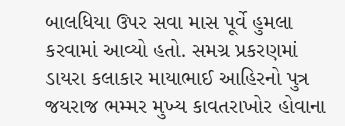બાલધિયા ઉપર સવા માસ પૂર્વે હુમલા કરવામાં આવ્યો હતો. સમગ્ર પ્રકરણમાં ડાયરા કલાકાર માયાભાઈ આહિરનો પુત્ર જયરાજ ભમ્મર મુખ્ય કાવતરાખોર હોવાના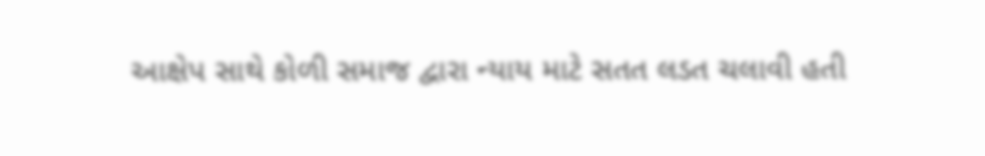આક્ષેપ સાથે કોળી સમાજ દ્વારા ન્યાય માટે સતત લડત ચલાવી હતી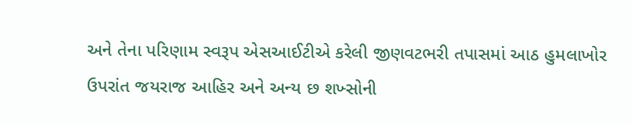અને તેના પરિણામ સ્વરૂપ એસઆઈટીએ કરેલી જીણવટભરી તપાસમાં આઠ હુમલાખોર ઉપરાંત જયરાજ આહિર અને અન્ય છ શખ્સોની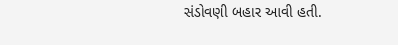સંડોવણી બહાર આવી હતી.